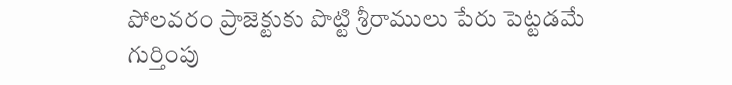పోలవరం ప్రాజెక్టుకు పొట్టి శ్రీరాములు పేరు పెట్టడమే గుర్తింపు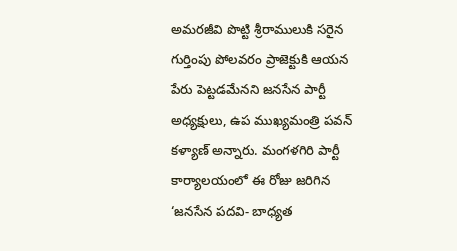అమరజీవి పొట్టి శ్రీరాములుకి సరైన గుర్తింపు పోలవరం ప్రాజెక్టుకి ఆయన పేరు పెట్టడమేనని జనసేన పార్టీ అధ్యక్షులు, ఉప ముఖ్యమంత్రి పవన్ కళ్యాణ్ అన్నారు. మంగళగిరి పార్టీ కార్యాలయంలో ఈ రోజు జరిగిన ‘జనసేన పదవి- బాధ్యత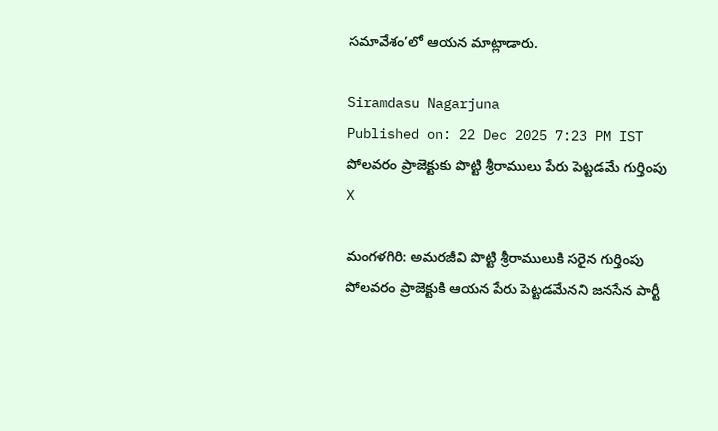సమావేశం’లో ఆయన మాట్లాడారు.

Siramdasu Nagarjuna
Published on: 22 Dec 2025 7:23 PM IST
పోలవరం ప్రాజెక్టుకు పొట్టి శ్రీరాములు పేరు పెట్టడమే గుర్తింపు
X

మంగళగిరి: అమరజీవి పొట్టి శ్రీరాములుకి సరైన గుర్తింపు పోలవరం ప్రాజెక్టుకి ఆయన పేరు పెట్టడమేనని జనసేన పార్టీ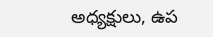అధ్యక్షులు, ఉప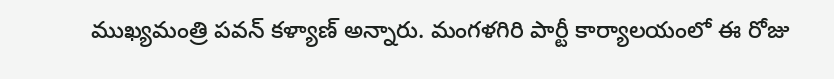ముఖ్యమంత్రి పవన్ కళ్యాణ్ అన్నారు. మంగళగిరి పార్టీ కార్యాలయంలో ఈ రోజు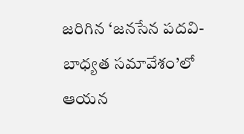జరిగిన ‘జనసేన పదవి- బాధ్యత సమావేశం’లో ఆయన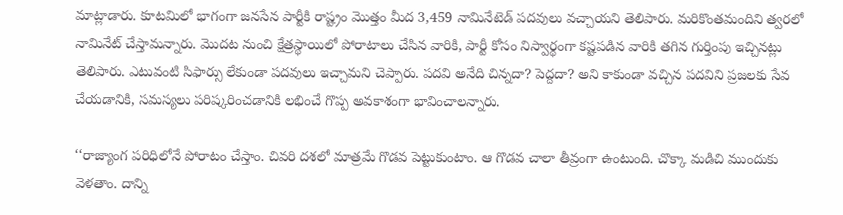మాట్లాడారు. కూటమిలో భాగంగా జనసేన పార్టీకి రాష్ట్రం మొత్తం మీద 3,459 నామినేటెడ్ పదవులు వచ్చాయని తెలిపారు. మరికొంతమందిని త్వరలో నామినేట్ చేస్తామన్నారు. మొదట నుంచి క్షేత్రస్థాయిలో పోరాటాలు చేసిన వారికి, పార్టీ కోసం నిస్వార్థంగా కష్టపడిన వారికి తగిన గుర్తింపు ఇచ్చినట్లు తెలిపారు. ఎటువంటి సిఫార్సు లేకుండా పదవులు ఇచ్చామని చెప్పారు. పదవి అనేది చిన్నదా? పెద్దదా? అని కాకుండా వచ్చిన పదవిని ప్రజలకు సేవ చేయడానికి, సమస్యలు పరిష్కరించడానికి లభించే గొప్ప అవకాశంగా భావించాలన్నారు.

‘‘రాజ్యాంగ పరిధిలోనే పోరాటం చేస్తాం. చివరి దశలో మాత్రమే గొడవ పెట్టుకుంటాం. ఆ గొడవ చాలా తీవ్రంగా ఉంటుంది. చొక్కా మడిచి ముందుకు వెళతాం. దాన్ని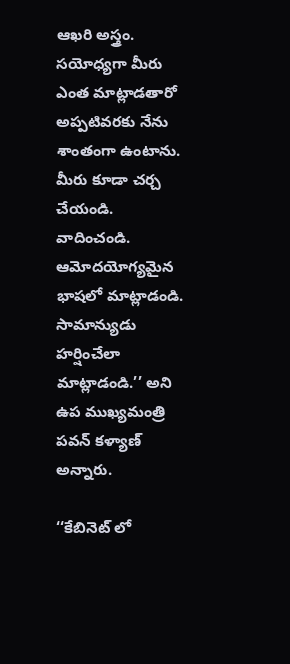ఆఖరి అస్త్రం. సయోధ్యగా మీరు ఎంత మాట్లాడతారో అప్పటివరకు నేను శాంతంగా ఉంటాను. మీరు కూడా చర్చ చేయండి. వాదించండి. ఆమోదయోగ్యమైన భాషలో మాట్లాడండి. సామాన్యుడు హర్షించేలా మాట్లాడండి.’’ అని ఉప ముఖ్యమంత్రి పవన్ కళ్యాణ్ అన్నారు.

‘‘కేబినెట్ లో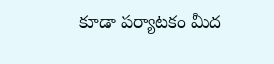కూడా పర్యాటకం మీద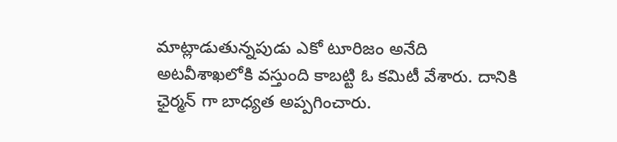మాట్లాడుతున్నపుడు ఎకో టూరిజం అనేది అటవీశాఖలోకి వస్తుంది కాబట్టి ఓ కమిటీ వేశారు. దానికి ఛైర్మన్ గా బాధ్యత అప్పగించారు.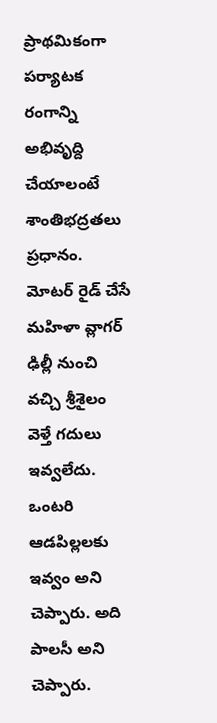ప్రాథమికంగా పర్యాటక రంగాన్ని అభివృద్ది చేయాలంటే శాంతిభద్రతలు ప్రధానం. మోటర్ రైడ్ చేసే మహిళా వ్లాగర్ ఢిల్లీ నుంచి వచ్చి శ్రీశైలం వెళ్తే గదులు ఇవ్వలేదు. ఒంటరి ఆడపిల్లలకు ఇవ్వం అని చెప్పారు. అది పాలసీ అని చెప్పారు.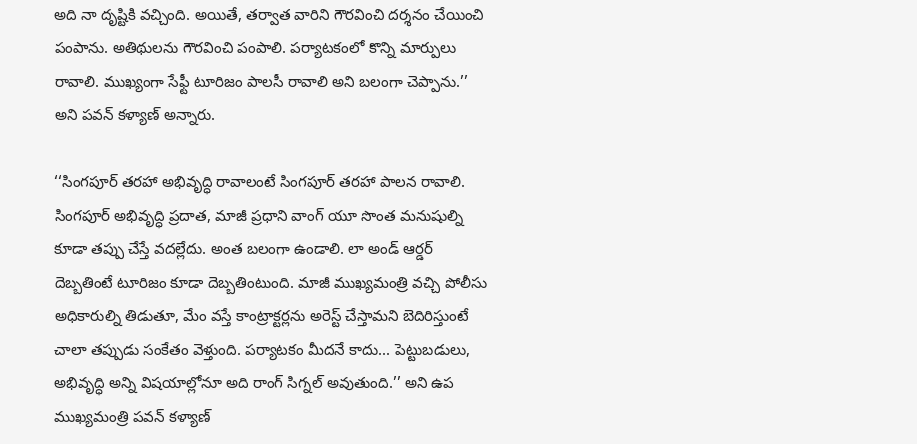అది నా దృష్టికి వచ్చింది. అయితే, తర్వాత వారిని గౌరవించి దర్శనం చేయించి పంపాను. అతిథులను గౌరవించి పంపాలి. పర్యాటకంలో కొన్ని మార్పులు రావాలి. ముఖ్యంగా సేఫ్టీ టూరిజం పాలసీ రావాలి అని బలంగా చెప్పాను.’’ అని పవన్ కళ్యాణ్ అన్నారు.

‘‘సింగపూర్ తరహా అభివృద్ధి రావాలంటే సింగపూర్ తరహా పాలన రావాలి. సింగపూర్ అభివృద్ధి ప్రదాత, మాజీ ప్రధాని వాంగ్ యూ సొంత మనుషుల్ని కూడా తప్పు చేస్తే వదల్లేదు. అంత బలంగా ఉండాలి. లా అండ్ ఆర్డర్ దెబ్బతింటే టూరిజం కూడా దెబ్బతింటుంది. మాజీ ముఖ్యమంత్రి వచ్చి పోలీసు అధికారుల్ని తిడుతూ, మేం వస్తే కాంట్రాక్టర్లను అరెస్ట్ చేస్తామని బెదిరిస్తుంటే చాలా తప్పుడు సంకేతం వెళ్తుంది. పర్యాటకం మీదనే కాదు... పెట్టుబడులు, అభివృద్ధి అన్ని విషయాల్లోనూ అది రాంగ్ సిగ్నల్ అవుతుంది.’’ అని ఉప ముఖ్యమంత్రి పవన్ కళ్యాణ్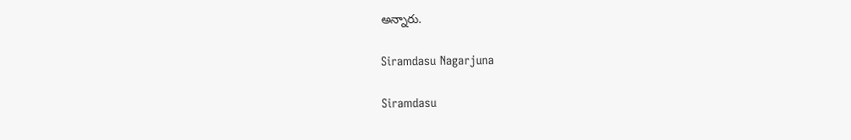అన్నారు.

Siramdasu Nagarjuna

Siramdasu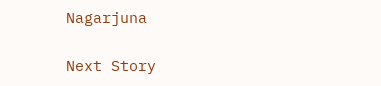Nagarjuna

Next Story